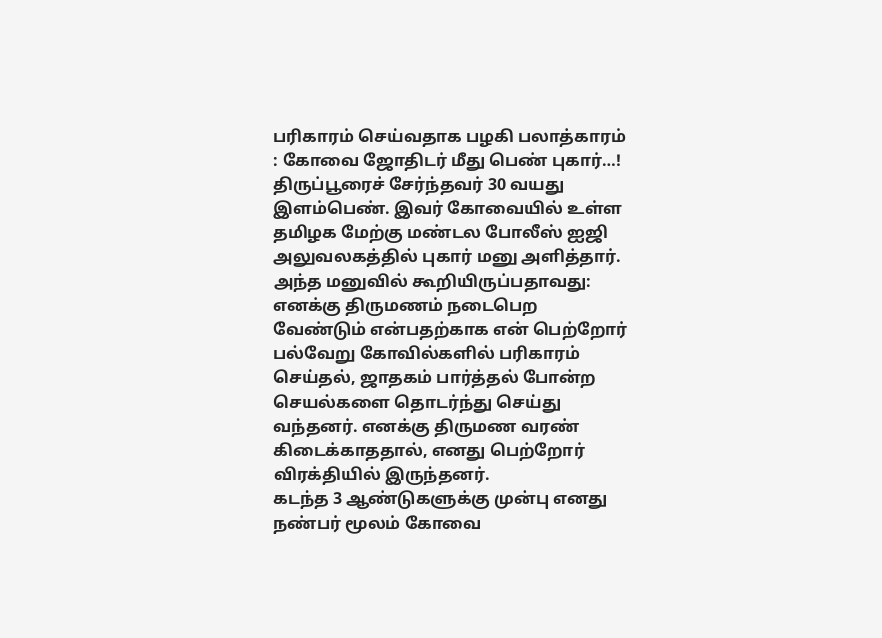பரிகாரம் செய்வதாக பழகி பலாத்காரம் : கோவை ஜோதிடர் மீது பெண் புகார்…!
திருப்பூரைச் சேர்ந்தவர் 30 வயது இளம்பெண். இவர் கோவையில் உள்ள தமிழக மேற்கு மண்டல போலீஸ் ஐஜி அலுவலகத்தில் புகார் மனு அளித்தார்.
அந்த மனுவில் கூறியிருப்பதாவது: எனக்கு திருமணம் நடைபெற வேண்டும் என்பதற்காக என் பெற்றோர் பல்வேறு கோவில்களில் பரிகாரம் செய்தல், ஜாதகம் பார்த்தல் போன்ற செயல்களை தொடர்ந்து செய்து வந்தனர். எனக்கு திருமண வரண் கிடைக்காததால், எனது பெற்றோர் விரக்தியில் இருந்தனர்.
கடந்த 3 ஆண்டுகளுக்கு முன்பு எனது நண்பர் மூலம் கோவை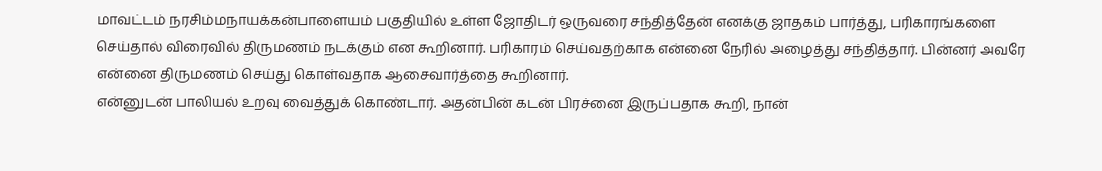மாவட்டம் நரசிம்மநாயக்கன்பாளையம் பகுதியில் உள்ள ஜோதிடர் ஒருவரை சந்தித்தேன் எனக்கு ஜாதகம் பார்த்து, பரிகாரங்களை செய்தால் விரைவில் திருமணம் நடக்கும் என கூறினார். பரிகாரம் செய்வதற்காக என்னை நேரில் அழைத்து சந்தித்தார். பின்னர் அவரே என்னை திருமணம் செய்து கொள்வதாக ஆசைவார்த்தை கூறினார்.
என்னுடன் பாலியல் உறவு வைத்துக் கொண்டார். அதன்பின் கடன் பிரச்னை இருப்பதாக கூறி, நான்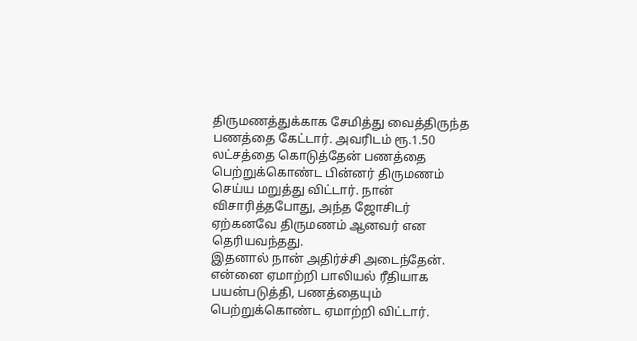திருமணத்துக்காக சேமித்து வைத்திருந்த பணத்தை கேட்டார். அவரிடம் ரூ.1.50 லட்சத்தை கொடுத்தேன் பணத்தை பெற்றுக்கொண்ட பின்னர் திருமணம் செய்ய மறுத்து விட்டார். நான் விசாரித்தபோது, அந்த ஜோசிடர் ஏற்கனவே திருமணம் ஆனவர் என தெரியவந்தது.
இதனால் நான் அதிர்ச்சி அடைந்தேன். என்னை ஏமாற்றி பாலியல் ரீதியாக பயன்படுத்தி, பணத்தையும் பெற்றுக்கொண்ட ஏமாற்றி விட்டார்.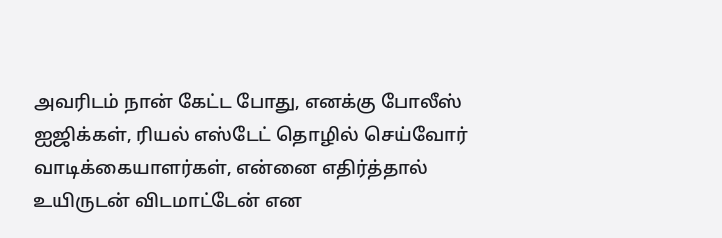அவரிடம் நான் கேட்ட போது, எனக்கு போலீஸ் ஐஜிக்கள், ரியல் எஸ்டேட் தொழில் செய்வோர் வாடிக்கையாளர்கள், என்னை எதிர்த்தால் உயிருடன் விடமாட்டேன் என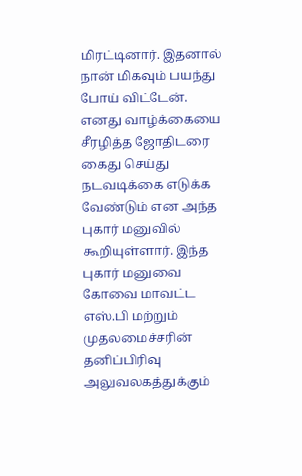மிரட்டினார். இதனால் நான் மிகவும் பயந்து போய் விட்டேன்.
எனது வாழ்க்கையை சீரழித்த ஜோதிடரை கைது செய்து நடவடிக்கை எடுக்க வேண்டும் என அந்த புகார் மனுவில் கூறியுள்ளார். இந்த புகார் மனுவை கோவை மாவட்ட எஸ்.பி மற்றும் முதலமைச்சரின் தனிப்பிரிவு அலுவலகத்துக்கும்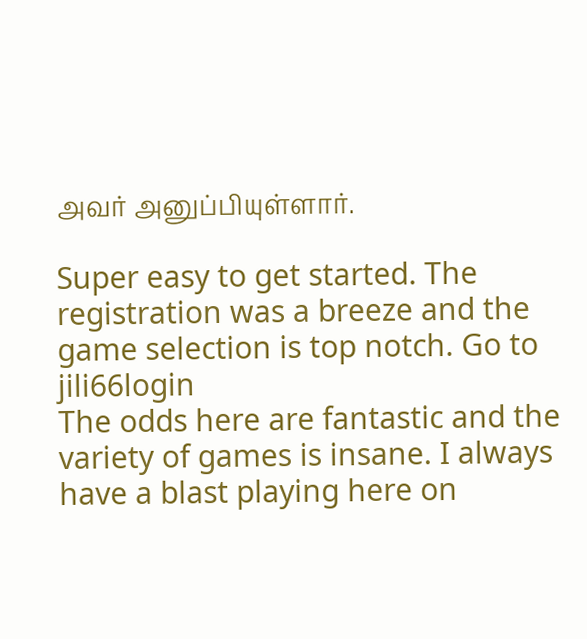அவர் அனுப்பியுள்ளார்.

Super easy to get started. The registration was a breeze and the game selection is top notch. Go to jili66login
The odds here are fantastic and the variety of games is insane. I always have a blast playing here on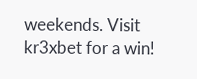weekends. Visit kr3xbet for a win!